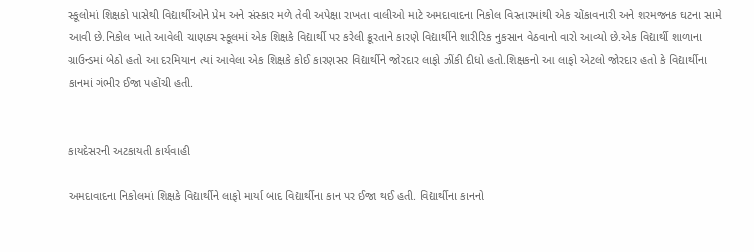સ્કૂલોમાં શિક્ષકો પાસેથી વિદ્યાર્થીઓને પ્રેમ અને સંસ્કાર મળે તેવી અપેક્ષા રાખતા વાલીઓ માટે અમદાવાદના નિકોલ વિસ્તારમાંથી એક ચોંકાવનારી અને શરમજનક ઘટના સામે આવી છે.નિકોલ ખાતે આવેલી ચાણક્ય સ્કૂલમાં એક શિક્ષકે વિદ્યાર્થી પર કરેલી ક્રૂરતાને કારણે વિદ્યાર્થીને શારીરિક નુકસાન વેઠવાનો વારો આવ્યો છે.એક વિદ્યાર્થી શાળાના ગ્રાઉન્ડમાં બેઠો હતો આ દરમિયાન ત્યાં આવેલા એક શિક્ષકે કોઈ કારણસર વિદ્યાર્થીને જોરદાર લાફો ઝીંકી દીધો હતો.શિક્ષકનો આ લાફો એટલો જોરદાર હતો કે વિદ્યાર્થીના કાનમાં ગંભીર ઈજા પહોંચી હતી.


કાયદેસરની અટકાયતી કાર્યવાહી

અમદાવાદના નિકોલમાં શિક્ષકે વિદ્યાર્થીને લાફો માર્યા બાદ વિદ્યાર્થીના કાન પર ઈજા થઈ હતી. વિદ્યાર્થીના કાનનો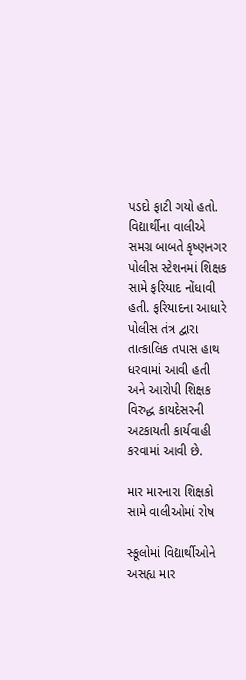પડદો ફાટી ગયો હતો. વિદ્યાર્થીના વાલીએ સમગ્ર બાબતે કૃષ્ણનગર પોલીસ સ્ટેશનમાં શિક્ષક સામે ફરિયાદ નોંધાવી હતી. ફરિયાદના આધારે પોલીસ તંત્ર દ્વારા તાત્કાલિક તપાસ હાથ ધરવામાં આવી હતી અને આરોપી શિક્ષક વિરુદ્ધ કાયદેસરની અટકાયતી કાર્યવાહી કરવામાં આવી છે.

માર મારનારા શિક્ષકો સામે વાલીઓમાં રોષ

સ્કૂલોમાં વિદ્યાર્થીઓને અસહ્ય માર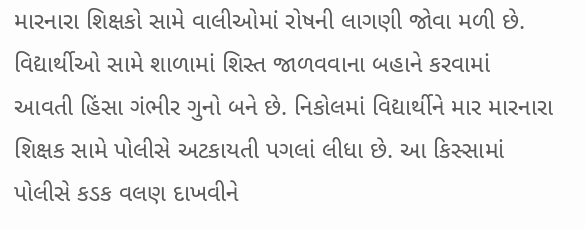મારનારા શિક્ષકો સામે વાલીઓમાં રોષની લાગણી જોવા મળી છે. વિદ્યાર્થીઓ સામે શાળામાં શિસ્ત જાળવવાના બહાને કરવામાં આવતી હિંસા ગંભીર ગુનો બને છે. નિકોલમાં વિદ્યાર્થીને માર મારનારા શિક્ષક સામે પોલીસે અટકાયતી પગલાં લીધા છે. આ કિસ્સામાં પોલીસે કડક વલણ દાખવીને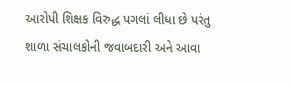આરોપી શિક્ષક વિરુદ્ધ પગલાં લીધા છે પરંતુ શાળા સંચાલકોની જવાબદારી અને આવા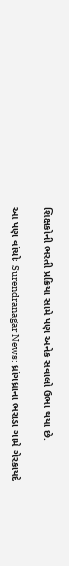શિક્ષકોની ભરતી પ્રક્રિયા સામે પણ અનેક સવાલો ઉભા થયા છે.

આ પણ વાંચોઃ Surendranagar News: ધ્રાંગધ્રાના ભરાડા ગામે ગેરકાયદે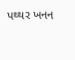પથ્થર ખનન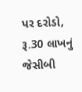પર દરોડો, રૂ.30 લાખનું જેસીબી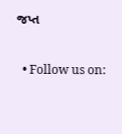જપ્ત


  • Follow us on: